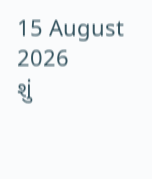15 August 2026
શું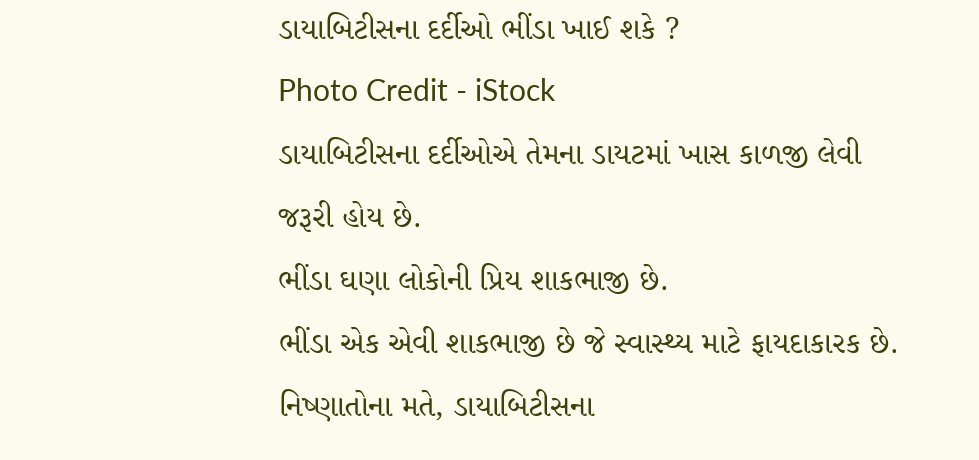ડાયાબિટીસના દર્દીઓ ભીંડા ખાઈ શકે ?
Photo Credit - iStock
ડાયાબિટીસના દર્દીઓએ તેમના ડાયટમાં ખાસ કાળજી લેવી જરૂરી હોય છે.
ભીંડા ઘણા લોકોની પ્રિય શાકભાજી છે.
ભીંડા એક એવી શાકભાજી છે જે સ્વાસ્થ્ય માટે ફાયદાકારક છે.
નિષ્ણાતોના મતે, ડાયાબિટીસના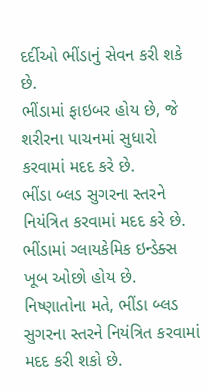દર્દીઓ ભીંડાનું સેવન કરી શકે છે.
ભીંડામાં ફાઇબર હોય છે, જે શરીરના પાચનમાં સુધારો કરવામાં મદદ કરે છે.
ભીંડા બ્લડ સુગરના સ્તરને નિયંત્રિત કરવામાં મદદ કરે છે.
ભીંડામાં ગ્લાયકેમિક ઇન્ડેક્સ ખૂબ ઓછો હોય છે.
નિષ્ણાતોના મતે, ભીંડા બ્લડ સુગરના સ્તરને નિયંત્રિત કરવામાં મદદ કરી શકો છે.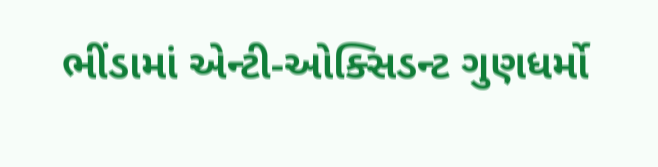ભીંડામાં એન્ટી-ઓક્સિડન્ટ ગુણધર્મો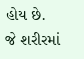હોય છે.
જે શરીરમાં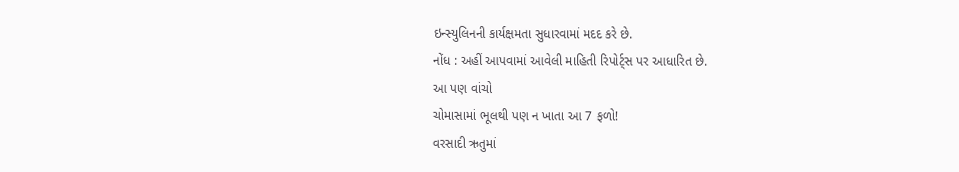ઇન્સ્યુલિનની કાર્યક્ષમતા સુધારવામાં મદદ કરે છે.
નોંધ : અહીં આપવામાં આવેલી માહિતી રિપોર્ટ્સ પર આધારિત છે.
આ પણ વાંચો
ચોમાસામાં ભૂલથી પણ ન ખાતા આ 7 ફળો!
વરસાદી ઋતુમાં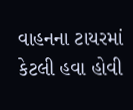વાહનના ટાયરમાં કેટલી હવા હોવી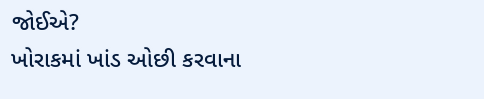જોઈએ?
ખોરાકમાં ખાંડ ઓછી કરવાના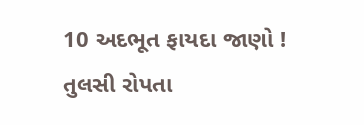10 અદભૂત ફાયદા જાણો !
તુલસી રોપતા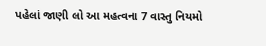પહેલાં જાણી લો આ મહત્વના 7 વાસ્તુ નિયમો